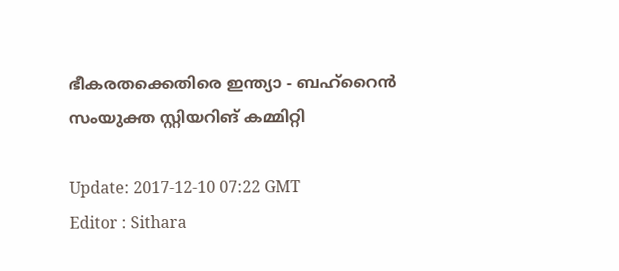ഭീകരതക്കെതിരെ ഇന്ത്യാ - ബഹ്റൈന്‍ സംയുക്ത സ്റ്റിയറിങ് കമ്മിറ്റി

Update: 2017-12-10 07:22 GMT
Editor : Sithara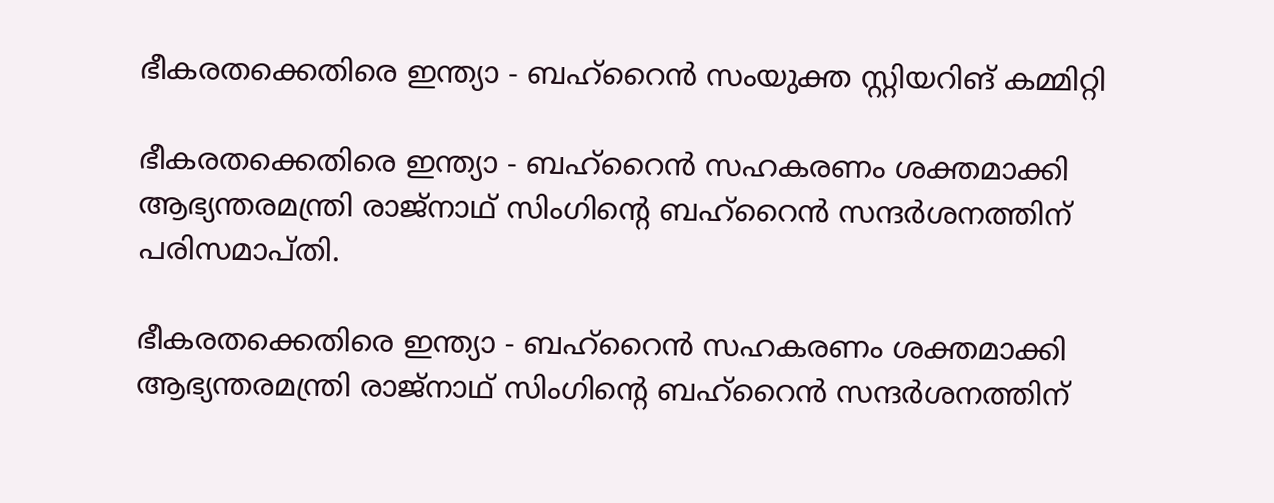ഭീകരതക്കെതിരെ ഇന്ത്യാ - ബഹ്റൈന്‍ സംയുക്ത സ്റ്റിയറിങ് കമ്മിറ്റി

ഭീകരതക്കെതിരെ ഇന്ത്യാ - ബഹ്റൈന്‍ സഹകരണം ശക്തമാക്കി ആഭ്യന്തരമന്ത്രി രാജ്നാഥ് സിംഗിന്റെ ബഹ്റൈന്‍ സന്ദര്‍ശനത്തിന് പരിസമാപ്തി.

ഭീകരതക്കെതിരെ ഇന്ത്യാ - ബഹ്റൈന്‍ സഹകരണം ശക്തമാക്കി ആഭ്യന്തരമന്ത്രി രാജ്നാഥ് സിംഗിന്റെ ബഹ്റൈന്‍ സന്ദര്‍ശനത്തിന്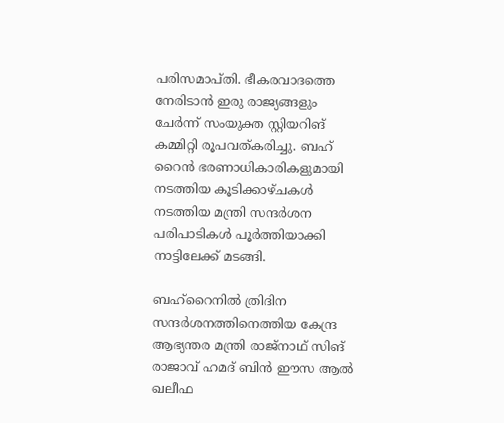പരിസമാപ്തി. ഭീകരവാദത്തെ നേരിടാൻ ഇരു രാജ്യങ്ങളും ചേർന്ന് സംയുക്ത സ്റ്റിയറിങ് കമ്മിറ്റി രൂപവത്കരിച്ചു. ബഹ് റൈൻ ഭരണാധികാരികളുമായി നടത്തിയ കൂടിക്കാഴ്ചകൾ നടത്തിയ മന്ത്രി സന്ദർശന പരിപാടികൾ പൂർത്തിയാക്കി നാട്ടിലേക്ക് മടങ്ങി.

ബഹ്റൈനിൽ ത്രിദിന സന്ദര്‍ശനത്തിനെത്തിയ കേന്ദ്ര ആഭ്യന്തര മന്ത്രി രാജ്നാഥ് സിങ് രാജാവ് ഹമദ് ബിന്‍ ഈസ ആല്‍ ഖലീഫ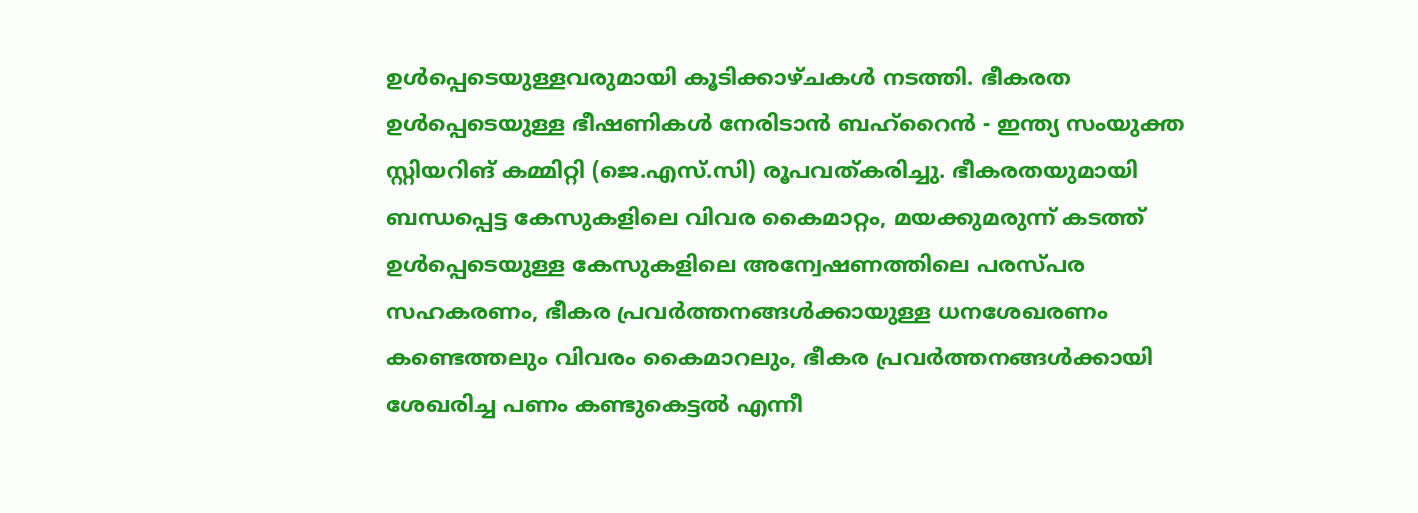ഉള്‍പ്പെടെയുള്ളവരുമായി കൂടിക്കാഴ്ചകള്‍ നടത്തി. ഭീകരത ഉള്‍പ്പെടെയുള്ള ഭീഷണികള്‍ നേരിടാന്‍ ബഹ്റൈന്‍ ‍- ഇന്ത്യ സംയുക്ത സ്റ്റിയറിങ് കമ്മിറ്റി (ജെ.എസ്.സി) രൂപവത്കരിച്ചു. ഭീകരതയുമായി ബന്ധപ്പെട്ട കേസുകളിലെ വിവര കൈമാറ്റം, മയക്കുമരുന്ന് കടത്ത് ഉള്‍പ്പെടെയുള്ള കേസുകളിലെ അന്വേഷണത്തിലെ പരസ്പര സഹകരണം, ഭീകര പ്രവര്‍ത്തനങ്ങള്‍ക്കായുള്ള ധനശേഖരണം കണ്ടെത്തലും വിവരം കൈമാറലും, ഭീകര പ്രവര്‍ത്തനങ്ങള്‍ക്കായി ശേഖരിച്ച പണം കണ്ടുകെട്ടല്‍ എന്നീ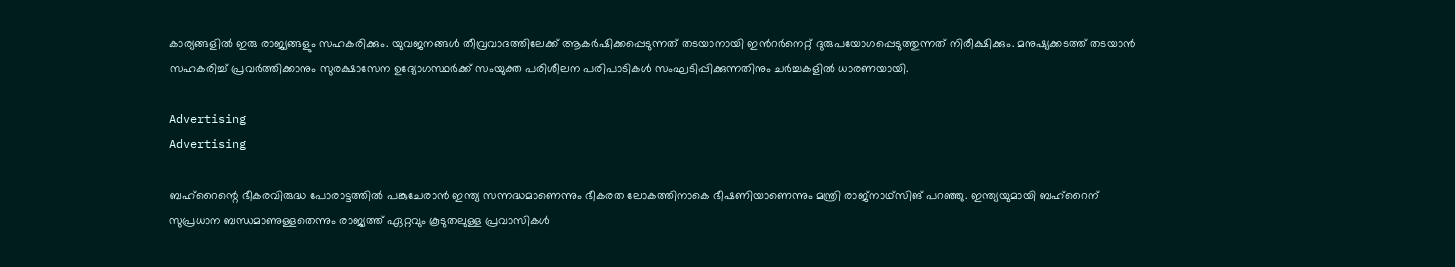കാര്യങ്ങളില്‍ ഇരു രാജ്യങ്ങളും സഹകരിക്കും. യുവജനങ്ങള്‍ തീവ്രവാദത്തിലേക്ക് ആകര്‍ഷിക്കപ്പെടുന്നത് തടയാനായി ഇന്‍റര്‍നെറ്റ് ദുരുപയോഗപ്പെടുത്തുന്നത് നിരീക്ഷിക്കും. മനുഷ്യക്കടത്ത് തടയാന്‍ സഹകരിച്ച് പ്രവർത്തിക്കാനും സുരക്ഷാസേന ഉദ്യോഗസ്ഥര്‍ക്ക് സംയുക്ത പരിശീലന പരിപാടികള്‍ സംഘടിപ്പിക്കുന്നതിനും ചർച്ചകളിൽ ധാരണയായി.

Advertising
Advertising

ബഹ്റൈന്റെ ഭീകരവിരുദ്ധ പോരാട്ടത്തില്‍ പങ്കുചേരാന്‍ ഇന്ത്യ സന്നദ്ധമാണെന്നും ഭീകരത ലോകത്തിനാകെ ഭീഷണിയാണെന്നും മന്ത്രി രാജ്നാഥ്സിങ് പറഞ്ഞു. ഇന്ത്യയുമായി ബഹ്റൈന് സുപ്രധാന ബന്ധമാണുള്ളതെന്നും രാജ്യത്ത് ഏറ്റവും കൂടുതലുള്ള പ്രവാസികള്‍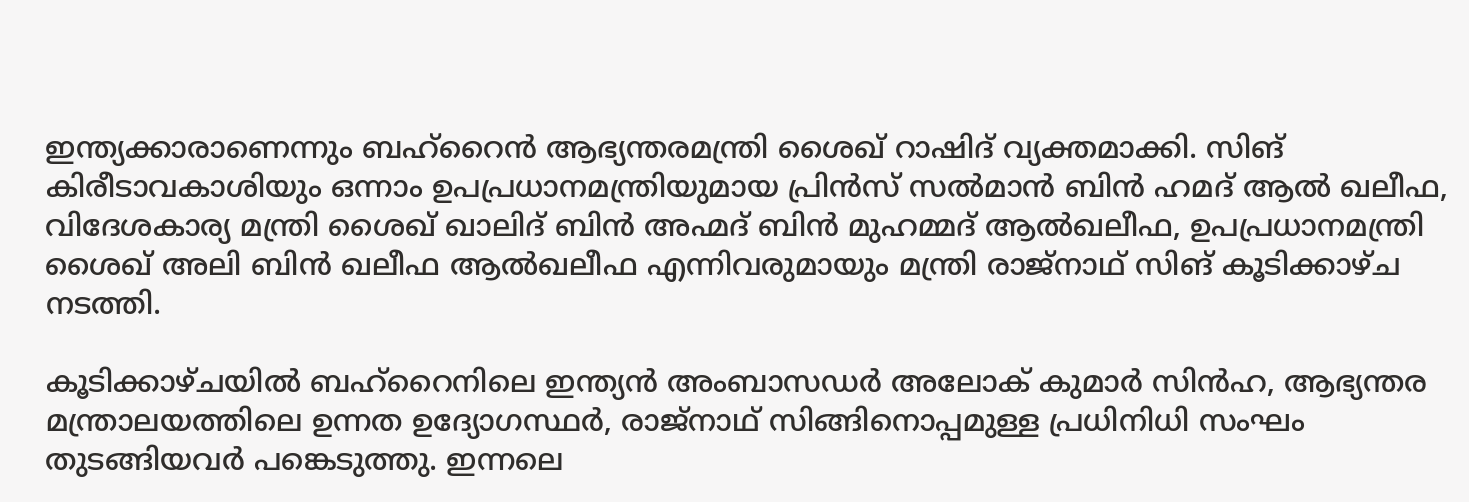ഇന്ത്യക്കാരാണെന്നും ബഹ്റൈൻ ആഭ്യന്തരമന്ത്രി ശൈഖ് റാഷിദ് വ്യക്തമാക്കി. സിങ് കിരീടാവകാശിയും ഒന്നാം ഉപപ്രധാനമന്ത്രിയുമായ പ്രിന്‍സ് സല്‍മാന്‍ ബിന്‍ ഹമദ് ആല്‍ ഖലീഫ, വിദേശകാര്യ മന്ത്രി ശൈഖ് ഖാലിദ് ബിന്‍ അഹ്മദ് ബിന്‍ മുഹമ്മദ് ആല്‍ഖലീഫ, ഉപപ്രധാനമന്ത്രി ശൈഖ് അലി ബിന്‍ ഖലീഫ ആല്‍ഖലീഫ എന്നിവരുമായും മന്ത്രി രാജ്നാഥ് സിങ് കൂടിക്കാഴ്ച നടത്തി.

കൂടിക്കാഴ്ചയില്‍ ബഹ്റൈനിലെ ഇന്ത്യന്‍ അംബാസഡര്‍ അലോക് കുമാര്‍ സിന്‍ഹ, ആഭ്യന്തര മന്ത്രാലയത്തിലെ ഉന്നത ഉദ്യോഗസ്ഥര്‍, രാജ്നാഥ് സിങ്ങിനൊപ്പമുള്ള പ്രധിനിധി സംഘം തുടങ്ങിയവര്‍ പങ്കെടുത്തു. ഇന്നലെ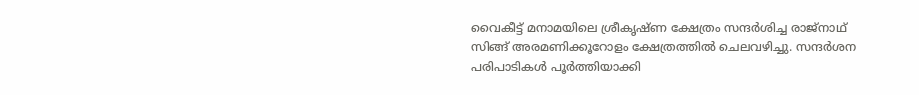വൈകീട്ട് മനാമയിലെ ശ്രീകൃഷ്ണ ക്ഷേത്രം സന്ദര്‍ശിച്ച രാജ്നാഥ് സിങ്ങ് അരമണിക്കൂറോളം ക്ഷേത്രത്തില്‍ ചെലവഴിച്ചു. സന്ദര്‍ശന പരിപാടികൾ പൂര്‍ത്തിയാക്കി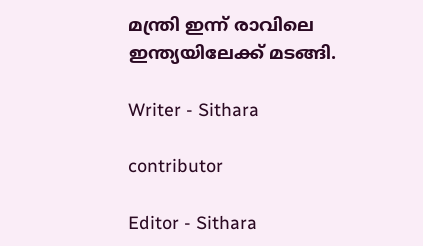മന്ത്രി ഇന്ന് രാവിലെ ഇന്ത്യയിലേക്ക് മടങ്ങി.

Writer - Sithara

contributor

Editor - Sithara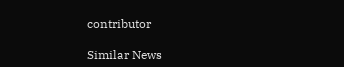contributor

Similar News